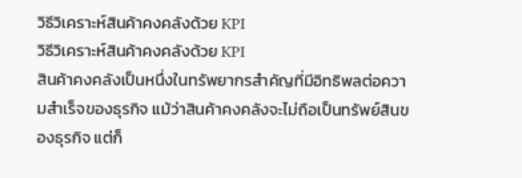วิธีวิเคราะห์สินค้าคงคลังด้วย KPI
วิธีวิเคราะห์สินค้าคงคลังด้วย KPI
สินค้าคงคลังเป็นหนึ่งในทรัพยากรสำคัญที่มีอิทธิพลต่อความสำเร็จของธุรกิจ แม้ว่าสินค้าคงคลังจะไม่ถือเป็นทรัพย์สินของธุรกิจ แต่ก็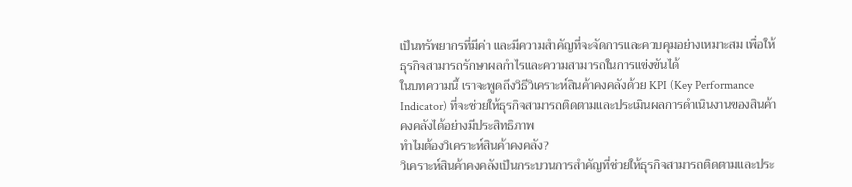เป็นทรัพยากรที่มีค่า และมีความสำคัญที่จะจัดการและควบคุมอย่างเหมาะสม เพื่อให้ธุรกิจสามารถรักษาผลกำไรและความสามารถในการแข่งขันได้
ในบทความนี้ เราจะพูดถึงวิธีวิเคราะห์สินค้าคงคลังด้วย KPI (Key Performance Indicator) ที่จะช่วยให้ธุรกิจสามารถติดตามและประเมินผลการดำเนินงานของสินค้าคงคลังได้อย่างมีประสิทธิภาพ
ทำไมต้องวิเคราะห์สินค้าคงคลัง?
วิเคราะห์สินค้าคงคลังเป็นกระบวนการสำคัญที่ช่วยให้ธุรกิจสามารถติดตามและประ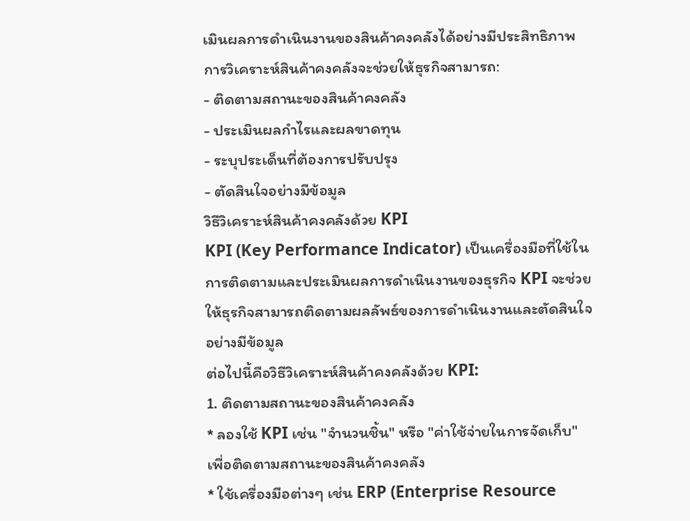เมินผลการดำเนินงานของสินค้าคงคลังได้อย่างมีประสิทธิภาพ การวิเคราะห์สินค้าคงคลังจะช่วยให้ธุรกิจสามารถ:
- ติดตามสถานะของสินค้าคงคลัง
- ประเมินผลกำไรและผลขาดทุน
- ระบุประเด็นที่ต้องการปรับปรุง
- ตัดสินใจอย่างมีข้อมูล
วิธีวิเคราะห์สินค้าคงคลังด้วย KPI
KPI (Key Performance Indicator) เป็นเครื่องมือที่ใช้ในการติดตามและประเมินผลการดำเนินงานของธุรกิจ KPI จะช่วยให้ธุรกิจสามารถติดตามผลลัพธ์ของการดำเนินงานและตัดสินใจอย่างมีข้อมูล
ต่อไปนี้คือวิธีวิเคราะห์สินค้าคงคลังด้วย KPI:
1. ติดตามสถานะของสินค้าคงคลัง
* ลองใช้ KPI เช่น "จำนวนชิ้น" หรือ "ค่าใช้จ่ายในการจัดเก็บ" เพื่อติดตามสถานะของสินค้าคงคลัง
* ใช้เครื่องมือต่างๆ เช่น ERP (Enterprise Resource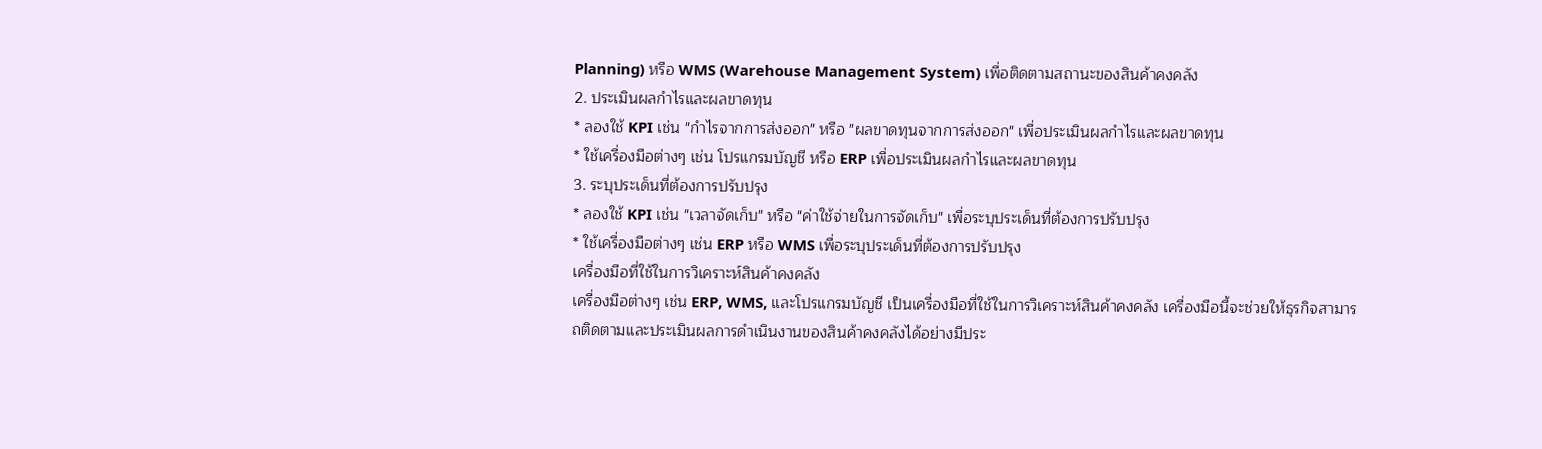Planning) หรือ WMS (Warehouse Management System) เพื่อติดตามสถานะของสินค้าคงคลัง
2. ประเมินผลกำไรและผลขาดทุน
* ลองใช้ KPI เช่น "กำไรจากการส่งออก" หรือ "ผลขาดทุนจากการส่งออก" เพื่อประเมินผลกำไรและผลขาดทุน
* ใช้เครื่องมือต่างๆ เช่น โปรแกรมบัญชี หรือ ERP เพื่อประเมินผลกำไรและผลขาดทุน
3. ระบุประเด็นที่ต้องการปรับปรุง
* ลองใช้ KPI เช่น "เวลาจัดเก็บ" หรือ "ค่าใช้จ่ายในการจัดเก็บ" เพื่อระบุประเด็นที่ต้องการปรับปรุง
* ใช้เครื่องมือต่างๆ เช่น ERP หรือ WMS เพื่อระบุประเด็นที่ต้องการปรับปรุง
เครื่องมือที่ใช้ในการวิเคราะห์สินค้าคงคลัง
เครื่องมือต่างๆ เช่น ERP, WMS, และโปรแกรมบัญชี เป็นเครื่องมือที่ใช้ในการวิเคราะห์สินค้าคงคลัง เครื่องมือนี้จะช่วยให้ธุรกิจสามารถติดตามและประเมินผลการดำเนินงานของสินค้าคงคลังได้อย่างมีประ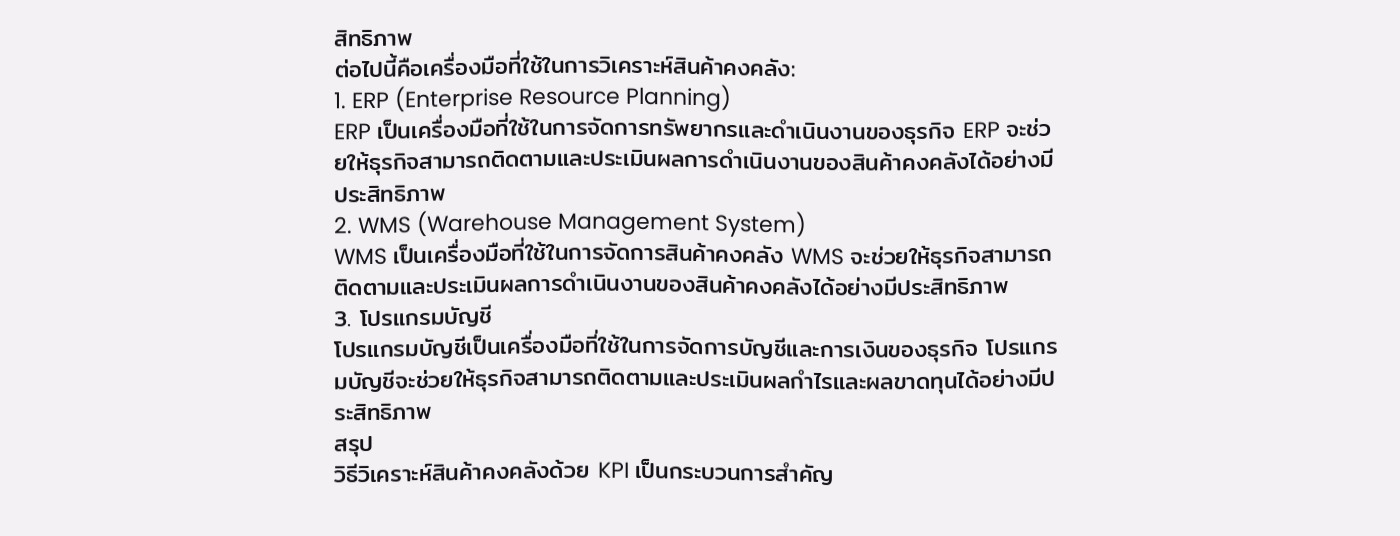สิทธิภาพ
ต่อไปนี้คือเครื่องมือที่ใช้ในการวิเคราะห์สินค้าคงคลัง:
1. ERP (Enterprise Resource Planning)
ERP เป็นเครื่องมือที่ใช้ในการจัดการทรัพยากรและดำเนินงานของธุรกิจ ERP จะช่วยให้ธุรกิจสามารถติดตามและประเมินผลการดำเนินงานของสินค้าคงคลังได้อย่างมีประสิทธิภาพ
2. WMS (Warehouse Management System)
WMS เป็นเครื่องมือที่ใช้ในการจัดการสินค้าคงคลัง WMS จะช่วยให้ธุรกิจสามารถติดตามและประเมินผลการดำเนินงานของสินค้าคงคลังได้อย่างมีประสิทธิภาพ
3. โปรแกรมบัญชี
โปรแกรมบัญชีเป็นเครื่องมือที่ใช้ในการจัดการบัญชีและการเงินของธุรกิจ โปรแกรมบัญชีจะช่วยให้ธุรกิจสามารถติดตามและประเมินผลกำไรและผลขาดทุนได้อย่างมีประสิทธิภาพ
สรุป
วิธีวิเคราะห์สินค้าคงคลังด้วย KPI เป็นกระบวนการสำคัญ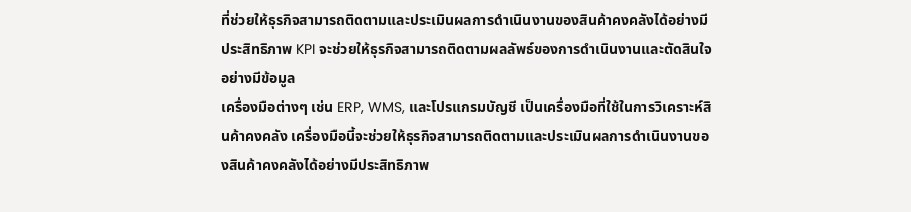ที่ช่วยให้ธุรกิจสามารถติดตามและประเมินผลการดำเนินงานของสินค้าคงคลังได้อย่างมีประสิทธิภาพ KPI จะช่วยให้ธุรกิจสามารถติดตามผลลัพธ์ของการดำเนินงานและตัดสินใจอย่างมีข้อมูล
เครื่องมือต่างๆ เช่น ERP, WMS, และโปรแกรมบัญชี เป็นเครื่องมือที่ใช้ในการวิเคราะห์สินค้าคงคลัง เครื่องมือนี้จะช่วยให้ธุรกิจสามารถติดตามและประเมินผลการดำเนินงานของสินค้าคงคลังได้อย่างมีประสิทธิภาพ